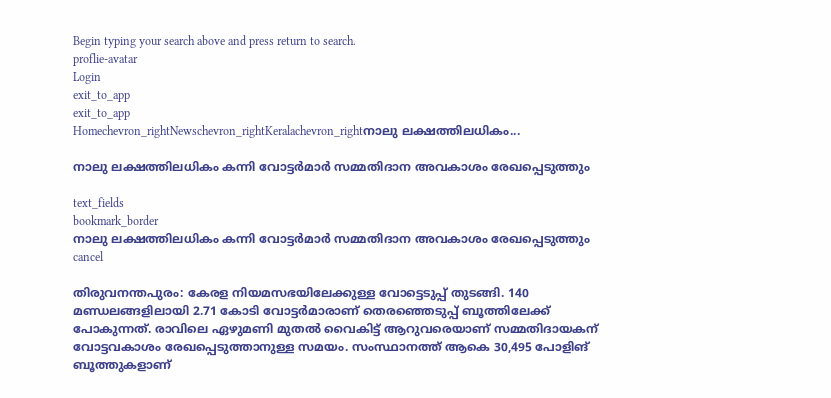Begin typing your search above and press return to search.
proflie-avatar
Login
exit_to_app
exit_to_app
Homechevron_rightNewschevron_rightKeralachevron_rightനാലു ലക്ഷത്തിലധികം...

നാലു ലക്ഷത്തിലധികം കന്നി വോട്ടർമാർ സമ്മതിദാന അവകാശം രേഖപ്പെടുത്തും

text_fields
bookmark_border
നാലു ലക്ഷത്തിലധികം കന്നി വോട്ടർമാർ സമ്മതിദാന അവകാശം രേഖപ്പെടുത്തും
cancel

തിരുവനന്തപുരം: കേരള നിയമസഭയിലേക്കുള്ള വോട്ടെടുപ്പ് തുടങ്ങി. 140 മണ്ഡലങ്ങളിലായി 2.71 കോടി വോട്ടർമാരാണ് തെരഞ്ഞെടുപ്പ് ബൂത്തിലേക്ക് പോകുന്നത്. രാവിലെ ഏഴുമണി മുതൽ വൈകിട്ട് ആറുവരെയാണ് സമ്മതിദായകന് വോട്ടവകാശം രേഖപ്പെടുത്താനുള്ള സമയം. സംസ്ഥാനത്ത് ആകെ 30,495 പോളിങ് ബൂത്തുകളാണ്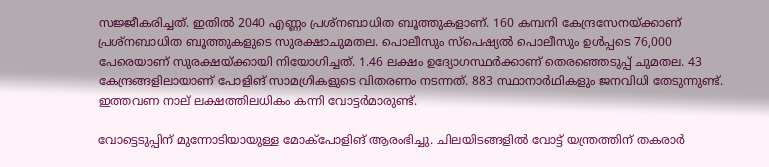സജ്ജീകരിച്ചത്. ഇതിൽ 2040 എണ്ണം പ്രശ്നബാധിത ബൂത്തുകളാണ്. 160 കമ്പനി കേന്ദ്രസേനയ്ക്കാണ് പ്രശ്‌നബാധിത ബൂത്തുകളുടെ സുരക്ഷാചുമതല. പൊലീസും സ്‌പെഷ്യല്‍ പൊലീസും ഉള്‍പ്പടെ 76,000 പേരെയാണ് സുരക്ഷയ്ക്കായി നിയോഗിച്ചത്. 1.46 ലക്ഷം ഉദ്യോഗസ്ഥര്‍ക്കാണ് തെരഞ്ഞെടുപ്പ് ചുമതല. 43 കേന്ദ്രങ്ങളിലായാണ് പോളിങ് സാമഗ്രികളുടെ വിതരണം നടന്നത്. 883 സ്ഥാനാർഥികളും ജനവിധി തേടുന്നുണ്ട്. ഇത്തവണ നാല് ലക്ഷത്തിലധികം കന്നി വോട്ടർമാരുണ്ട്.

വോട്ടെടുപ്പിന് മുന്നോടിയായുള്ള മോക്പോളിങ് ആരംഭിച്ചു. ചിലയിടങ്ങളിൽ വോട്ട് യന്ത്രത്തിന് തകരാർ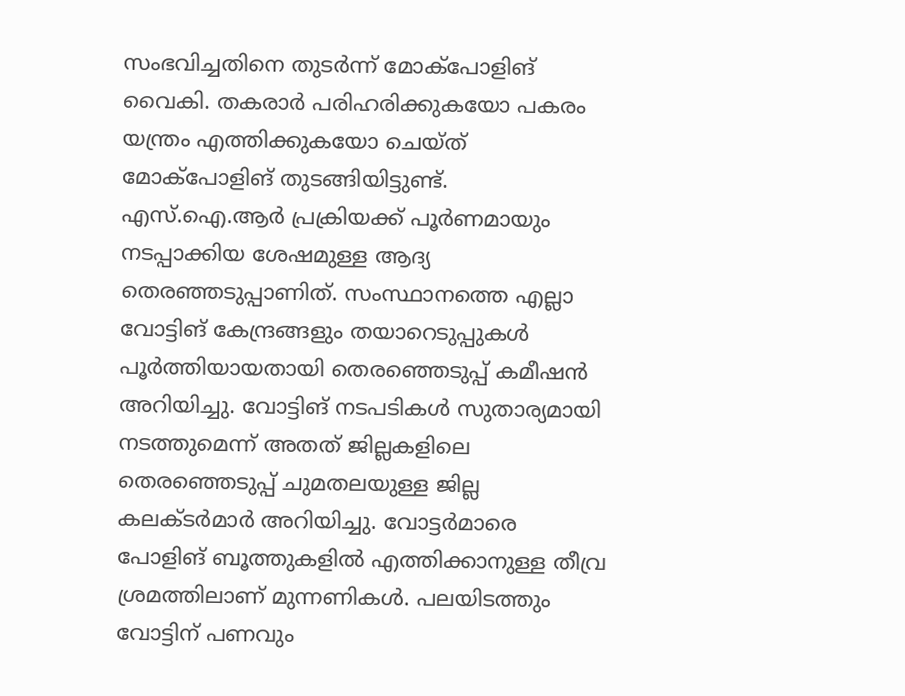സംഭവിച്ചതിനെ തുടർന്ന് മോക്പോളിങ് വൈകി. തകരാർ പരിഹരിക്കുകയോ പകരം യന്ത്രം എത്തിക്കുകയോ ചെയ്ത് മോക്പോളിങ് തുടങ്ങിയിട്ടുണ്ട്. എസ്.ഐ.ആർ പ്രക്രിയക്ക് പൂർണമായും നടപ്പാക്കിയ ശേഷമുള്ള ആദ്യ തെരഞ്ഞടുപ്പാണിത്. സംസ്ഥാനത്തെ എല്ലാ വോട്ടിങ് കേന്ദ്രങ്ങളും തയാറെടുപ്പുകൾ പൂർത്തിയായതായി തെരഞ്ഞെടുപ്പ് കമീഷൻ അറിയിച്ചു. വോട്ടിങ് നടപടികൾ സുതാര്യമായി നടത്തുമെന്ന് അതത് ജില്ലകളിലെ തെരഞ്ഞെടുപ്പ് ചുമതലയുള്ള ജില്ല കലക്ടർമാർ അറിയിച്ചു. വോട്ടർമാരെ പോളിങ് ബൂത്തുകളിൽ എത്തിക്കാനുള്ള തീവ്ര ശ്രമത്തിലാണ് മുന്നണികൾ. പലയിടത്തും വോട്ടിന് പണവും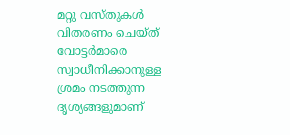മറ്റു വസ്തുകൾ വിതരണം ചെയ്ത് വോട്ടർമാരെ സ്വാധീനിക്കാനുള്ള ശ്രമം നടത്തുന്ന ദൃശ്യങ്ങളുമാണ്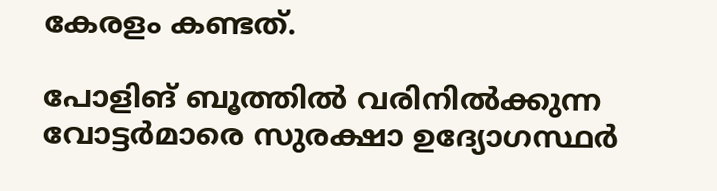കേരളം കണ്ടത്.

പോളിങ് ബൂത്തിൽ വരിനിൽക്കുന്ന വോട്ടര്‍മാരെ സുരക്ഷാ ഉദ്യോഗസ്ഥര്‍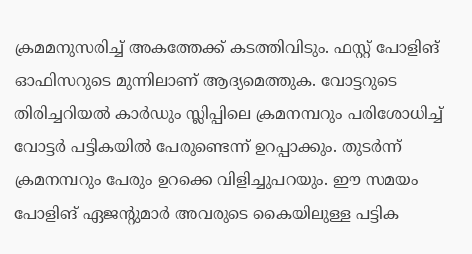ക്രമമനുസരിച്ച് അകത്തേക്ക് കടത്തിവിടും. ഫസ്റ്റ് പോളിങ് ഓഫിസറുടെ മുന്നിലാണ് ആദ്യമെത്തുക. വോട്ടറുടെ തിരിച്ചറിയല്‍ കാര്‍ഡും സ്ലിപ്പിലെ ക്രമനമ്പറും പരിശോധിച്ച് വോട്ടര്‍ പട്ടികയില്‍ പേരുണ്ടെന്ന് ഉറപ്പാക്കും. തുടര്‍ന്ന് ക്രമനമ്പറും പേരും ഉറക്കെ വിളിച്ചുപറയും. ഈ സമയം പോളിങ് ഏജന്റുമാര്‍ അവരുടെ കൈയിലുള്ള പട്ടിക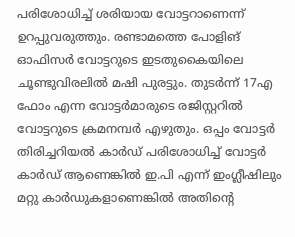പരിശോധിച്ച് ശരിയായ വോട്ടറാണെന്ന് ഉറപ്പുവരുത്തും. രണ്ടാമത്തെ പോളിങ് ഓഫിസർ വോട്ടറുടെ ഇടതുകൈയിലെ ചൂണ്ടുവിരലില്‍ മഷി പുരട്ടും. തുടര്‍ന്ന് 17എ ഫോം എന്ന വോട്ടര്‍മാരുടെ രജിസ്റ്ററില്‍ വോട്ടറുടെ ക്രമനമ്പര്‍ എഴുതും. ഒപ്പം വോട്ടര്‍ തിരിച്ചറിയല്‍ കാര്‍ഡ് പരിശോധിച്ച് വോട്ടർ കാർഡ് ആണെങ്കിൽ ഇ.പി എന്ന് ഇംഗ്ലീഷിലും മറ്റു കാർഡുകളാണെങ്കിൽ അതിന്റെ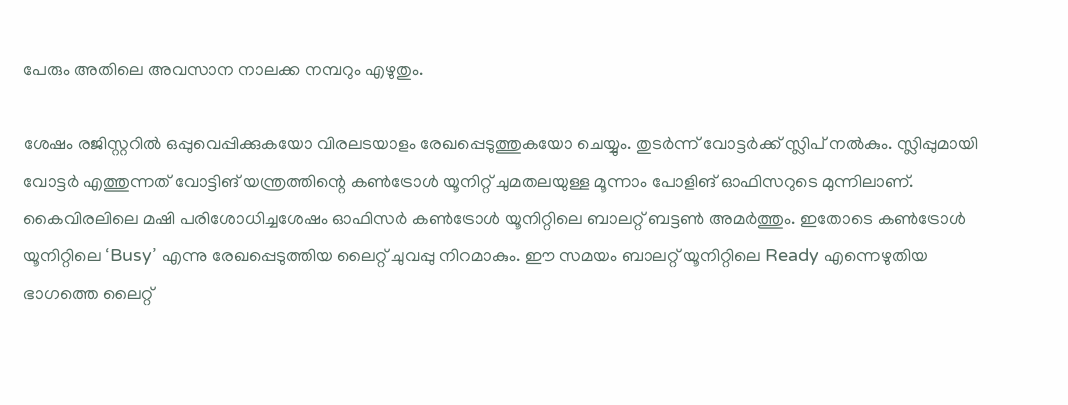പേരും അതിലെ അവസാന നാലക്ക നമ്പറും എഴുതും.

ശേഷം രജിസ്റ്ററില്‍ ഒപ്പുവെപ്പിക്കുകയോ വിരലടയാളം രേഖപ്പെടുത്തുകയോ ചെയ്യും. തുടര്‍ന്ന് വോട്ടർക്ക് സ്ലിപ് നല്‍കും. സ്ലിപ്പുമായി വോട്ടര്‍ എത്തുന്നത് വോട്ടിങ് യന്ത്രത്തിന്റെ കണ്‍ട്രോള്‍ യൂനിറ്റ് ചുമതലയുള്ള മൂന്നാം പോളിങ് ഓഫിസറുടെ മുന്നിലാണ്. കൈവിരലിലെ മഷി പരിശോധിച്ചശേഷം ഓഫിസര്‍ കണ്‍ട്രോള്‍ യൂനിറ്റിലെ ബാലറ്റ് ബട്ടൺ അമര്‍ത്തും. ഇതോടെ കണ്‍ട്രോള്‍ യൂനിറ്റിലെ ‘Busy’ എന്നു രേഖപ്പെടുത്തിയ ലൈറ്റ് ചുവപ്പു നിറമാകും. ഈ സമയം ബാലറ്റ് യൂനിറ്റിലെ Ready എന്നെഴുതിയ ഭാഗത്തെ ലൈറ്റ്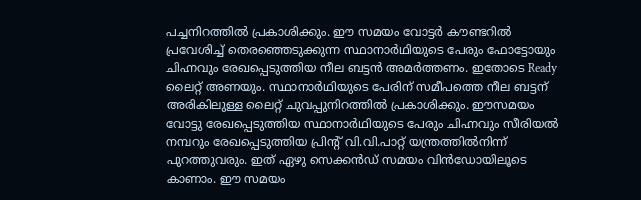പച്ചനിറത്തില്‍ പ്രകാശിക്കും. ഈ സമയം വോട്ടര്‍ കൗണ്ടറില്‍ പ്രവേശിച്ച് തെരഞ്ഞെടുക്കുന്ന സ്ഥാനാര്‍ഥിയുടെ പേരും ഫോട്ടോയും ചിഹ്നവും രേഖപ്പെടുത്തിയ നീല ബട്ടന്‍ അമര്‍ത്തണം. ഇതോടെ Ready ലൈറ്റ് അണയും. സ്ഥാനാര്‍ഥിയുടെ പേരിന് സമീപത്തെ നീല ബട്ടന് അരികിലുള്ള ലൈറ്റ് ചുവപ്പുനിറത്തില്‍ പ്രകാശിക്കും. ഈസമയം വോട്ടു രേഖപ്പെടുത്തിയ സ്ഥാനാര്‍ഥിയുടെ പേരും ചിഹ്നവും സീരിയല്‍ നമ്പറും രേഖപ്പെടുത്തിയ പ്രിന്റ് വി.വി.പാറ്റ് യന്ത്രത്തില്‍നിന്ന് പുറത്തുവരും. ഇത് ഏഴു സെക്കന്‍ഡ് സമയം വിന്‍ഡോയിലൂടെ കാണാം. ഈ സമയം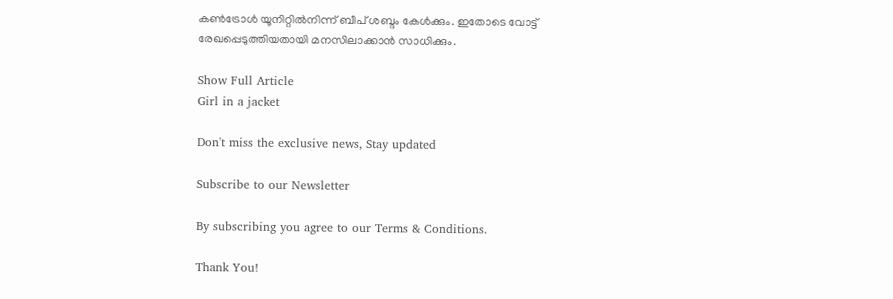കണ്‍ട്രോള്‍ യൂനിറ്റില്‍നിന്ന് ബീപ് ശബ്ദം കേള്‍ക്കും. ഇതോടെ വോട്ട് രേഖപ്പെടുത്തിയതായി മനസിലാക്കാൻ സാധിക്കും.

Show Full Article
Girl in a jacket

Don't miss the exclusive news, Stay updated

Subscribe to our Newsletter

By subscribing you agree to our Terms & Conditions.

Thank You!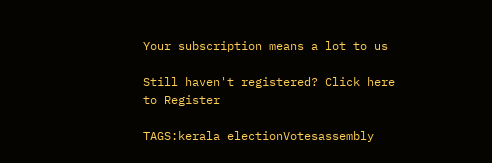Your subscription means a lot to us

Still haven't registered? Click here to Register

TAGS:kerala electionVotesassembly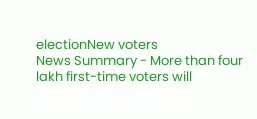electionNew voters
News Summary - More than four lakh first-time voters will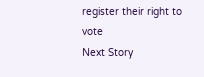register their right to vote
Next Story